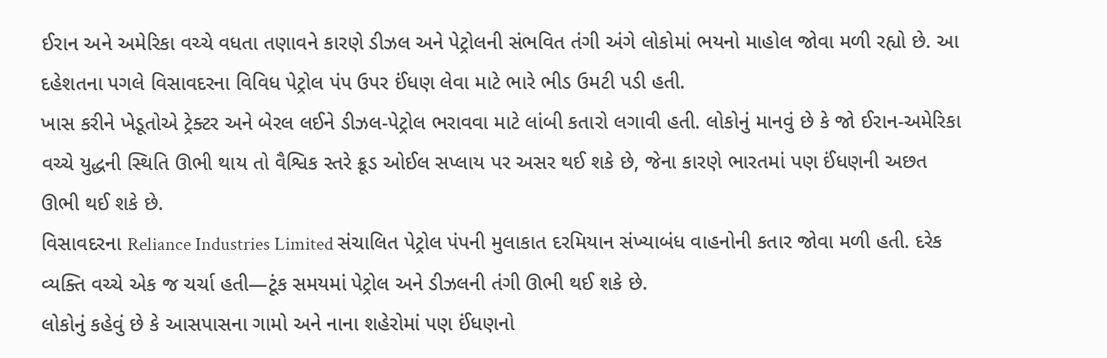ઈરાન અને અમેરિકા વચ્ચે વધતા તણાવને કારણે ડીઝલ અને પેટ્રોલની સંભવિત તંગી અંગે લોકોમાં ભયનો માહોલ જોવા મળી રહ્યો છે. આ દહેશતના પગલે વિસાવદરના વિવિધ પેટ્રોલ પંપ ઉપર ઈંધણ લેવા માટે ભારે ભીડ ઉમટી પડી હતી.
ખાસ કરીને ખેડૂતોએ ટ્રેક્ટર અને બેરલ લઈને ડીઝલ-પેટ્રોલ ભરાવવા માટે લાંબી કતારો લગાવી હતી. લોકોનું માનવું છે કે જો ઈરાન-અમેરિકા વચ્ચે યુદ્ધની સ્થિતિ ઊભી થાય તો વૈશ્વિક સ્તરે ક્રૂડ ઓઈલ સપ્લાય પર અસર થઈ શકે છે, જેના કારણે ભારતમાં પણ ઈંધણની અછત ઊભી થઈ શકે છે.
વિસાવદરના Reliance Industries Limited સંચાલિત પેટ્રોલ પંપની મુલાકાત દરમિયાન સંખ્યાબંધ વાહનોની કતાર જોવા મળી હતી. દરેક વ્યક્તિ વચ્ચે એક જ ચર્ચા હતી—ટૂંક સમયમાં પેટ્રોલ અને ડીઝલની તંગી ઊભી થઈ શકે છે.
લોકોનું કહેવું છે કે આસપાસના ગામો અને નાના શહેરોમાં પણ ઈંધણનો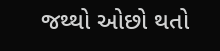જથ્થો ઓછો થતો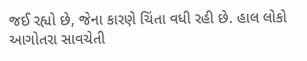જઈ રહ્યો છે, જેના કારણે ચિંતા વધી રહી છે. હાલ લોકો આગોતરા સાવચેતી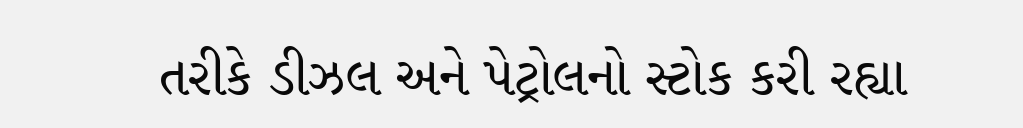તરીકે ડીઝલ અને પેટ્રોલનો સ્ટોક કરી રહ્યા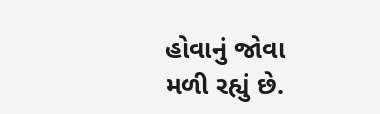હોવાનું જોવા મળી રહ્યું છે.